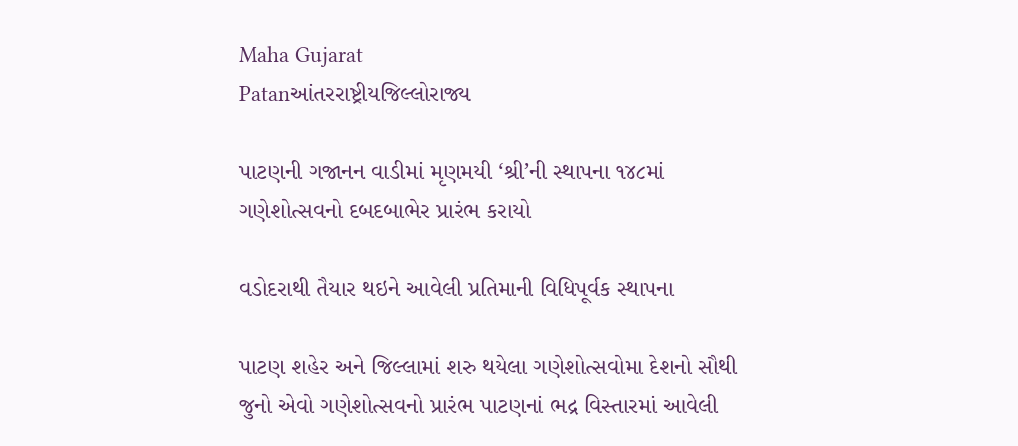Maha Gujarat
Patanઆંતરરાષ્ટ્રીયજિલ્લોરાજ્ય

પાટણની ગજાનન વાડીમાં મૃણમયી ‘શ્રી’ની સ્થાપના ૧૪૮માં ગણેશોત્સવનો દબદબાભેર પ્રારંભ કરાયો

વડોદરાથી તૈયાર થઇને આવેલી પ્રતિમાની વિધિપૂર્વક સ્થાપના

પાટણ શહેર અને જિલ્લામાં શરુ થયેલા ગણેશોત્સવોમા દેશનો સૌથી જુનો એવો ગણેશોત્સવનો પ્રારંભ પાટણનાં ભદ્ર વિસ્તારમાં આવેલી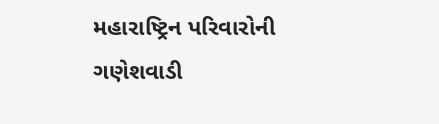મહારાષ્ટ્રિન પરિવારોની ગણેશવાડી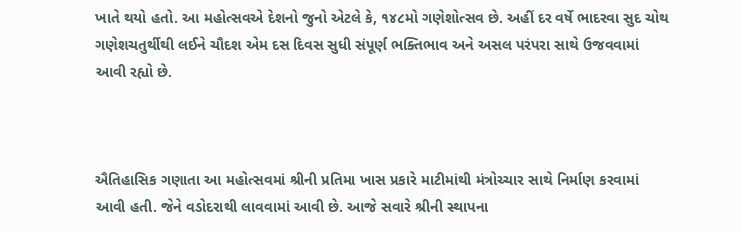ખાતે થયો હતો. આ મહોત્સવએ દેશનો જુનો એટલે કે, ૧૪૮મો ગણેશોત્સવ છે. અહીં દર વર્ષે ભાદરવા સુદ ચોથ ગણેશચતુર્થીથી લઈને ચૌદશ એમ દસ દિવસ સુધી સંપૂર્ણ ભક્તિભાવ અને અસલ પરંપરા સાથે ઉજવવામાં આવી રહ્યો છે.



ઐતિહાસિક ગણાતા આ મહોત્સવમાં શ્રીની પ્રતિમા ખાસ પ્રકારે માટીમાંથી મંત્રોચ્ચાર સાથે નિર્માણ કરવામાં આવી હતી. જેને વડોદરાથી લાવવામાં આવી છે. આજે સવારે શ્રીની સ્થાપના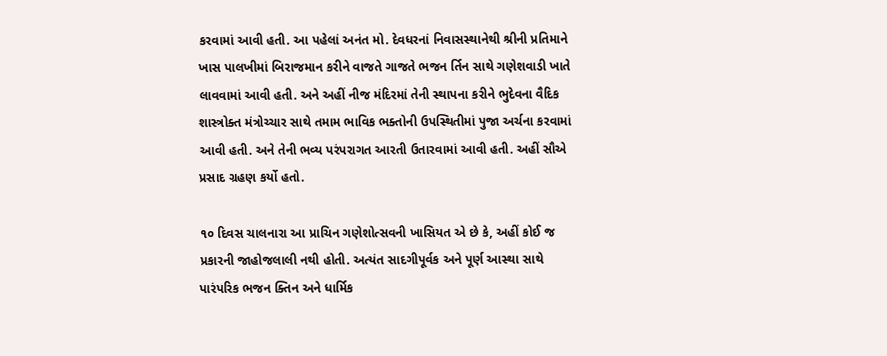કરવામાં આવી હતી. આ પહેલાં અનંત મો. દેવધરનાં નિવાસસ્થાનેથી શ્રીની પ્રતિમાને ખાસ પાલખીમાં બિરાજમાન કરીને વાજતે ગાજતે ભજન ર્તિન સાથે ગણેશવાડી ખાતે લાવવામાં આવી હતી. અને અહીં નીજ મંદિરમાં તેની સ્થાપના કરીને ભુદેવના વૈદિક શાસ્ત્રોક્ત મંત્રોચ્ચાર સાથે તમામ ભાવિક ભક્તોની ઉપસ્થિતીમાં પુજા અર્ચના કરવામાં આવી હતી. અને તેની ભવ્ય પરંપરાગત આરતી ઉતારવામાં આવી હતી. અહીં સૌએ પ્રસાદ ગ્રહણ કર્યો હતો.

૧૦ દિવસ ચાલનારા આ પ્રાચિન ગણેશોત્સવની ખાસિયત એ છે કે, અહીં કોઈ જ પ્રકારની જાહોજલાલી નથી હોતી. અત્યંત સાદગીપૂર્વક અને પૂર્ણ આસ્થા સાથે પારંપરિક ભજન ક્તિન અને ધાર્મિક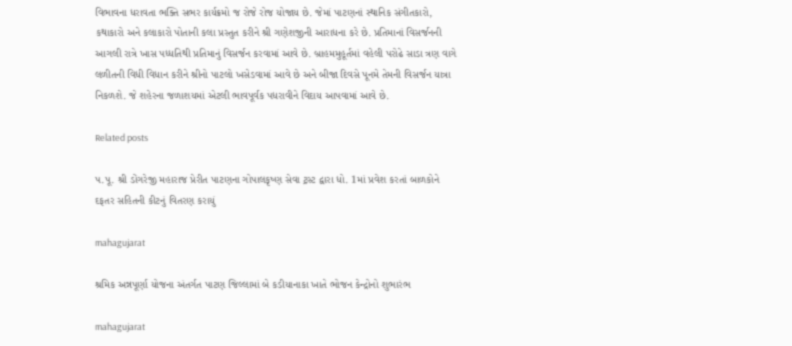વિભાવના ધરાવતા ભક્તિ સભર કાર્યક્રમો જ રોજે રોજ યોજાય છે. જેમાં પાટણનાં સ્થાનિક સંગીતકારો, કથાકારો અને કલાકારો પોતાની કલા પ્રસ્તુત કરીને શ્રી ગણેશજીની આરાધના કરે છે. પ્રતિમાનાં વિસર્જનની આગલી રાત્રે ખાસ પધ્ધતિથી પ્રતિમાનું વિસર્જન કરવામાં આવે છે. બ્રાહમમુહૂર્તમાં વહેલી પરોઢે સાડા ત્રણ વાગે લળીતની વિધી વિધાન કરીને શ્રીનો પાટલો ખસેડવામાં આવે છે અને બીજા દિવસે પૂનમે તેમની વિસર્જન યાત્રા નિકળશે. જે શહેરના જળાશયમાં એટલી ભાવપૂર્વક પધરાવીને વિદાય આપવામાં આવે છે.

Related posts

પ.પૂ. શ્રી ડોંગરેજી મહારાજ પ્રેરીત પાટણના ગોપાલકૃષ્ણ સેવા ટ્રસ્ટ દ્વારા ધો. 1માં પ્રવેશ કરતાં બાળકોને દફતર સહિતની કીટનું વિતરણ કરાયું

mahagujarat

શ્રમિક અન્નપૂર્ણા યોજના અંતર્ગત પાટણ જિલ્લામાં બે કડીયાનાકા ખાતે ભોજન કેન્દ્રોનો શુભારંભ

mahagujarat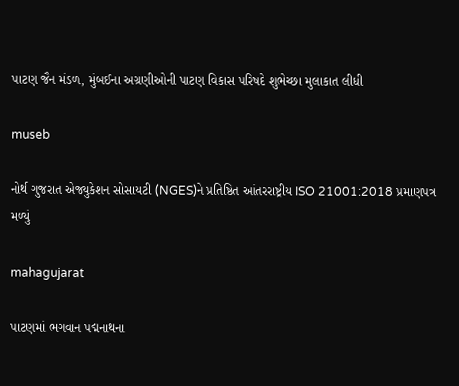પાટણ જૈન મંડળ, મુંબઈના અગ્રણીઓની પાટણ વિકાસ પરિષદે શુભેચ્છા મુલાકાત લીધી

museb

નોર્થ ગુજરાત એજ્યુકેશન સોસાયટી (NGES)ને પ્રતિષ્ઠિત આંતરરાષ્ટ્રીય ISO 21001:2018 પ્રમાણપત્ર મળ્યું

mahagujarat

પાટણમાં ભગવાન પદ્મનાથના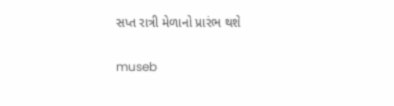સપ્ત રાત્રી મેળાનો પ્રારંભ થશે

museb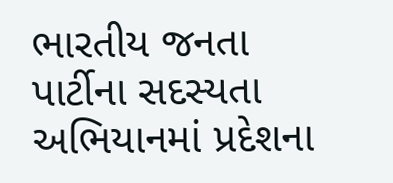ભારતીય જનતા પાર્ટીના સદસ્યતા અભિયાનમાં પ્રદેશના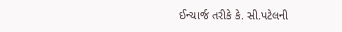ઈન્ચાર્જ તરીકે કે. સી.પટેલની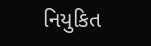નિયુકિત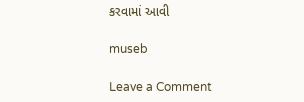કરવામાં આવી

museb

Leave a Comment